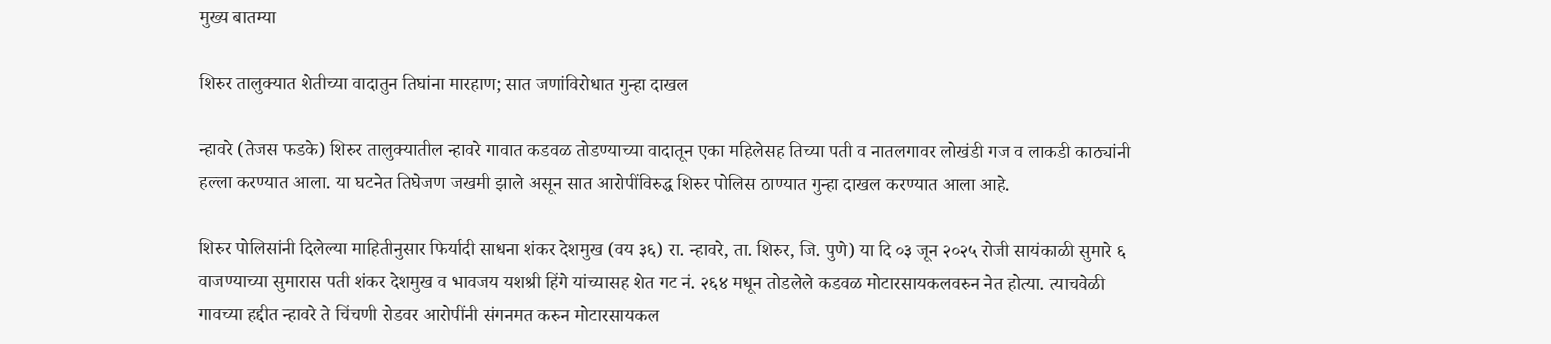मुख्य बातम्या

शिरुर तालुक्यात शेतीच्या वादातुन तिघांना मारहाण; सात जणांविरोधात गुन्हा दाखल

न्हावरे (तेजस फडके) शिरुर तालुक्यातील न्हावरे गावात कडवळ तोडण्याच्या वादातून एका महिलेसह तिच्या पती व नातलगावर लोखंडी गज व लाकडी काठ्यांनी हल्ला करण्यात आला. या घटनेत तिघेजण जखमी झाले असून सात आरोपींविरुद्ध शिरुर पोलिस ठाण्यात गुन्हा दाखल करण्यात आला आहे.

शिरुर पोलिसांनी दिलेल्या माहितीनुसार फिर्यादी साधना शंकर देशमुख (वय ३६) रा. न्हावरे, ता. शिरुर, जि. पुणे) या दि ०३ जून २०२५ रोजी सायंकाळी सुमारे ६ वाजण्याच्या सुमारास पती शंकर देशमुख व भावजय यशश्री हिंगे यांच्यासह शेत गट नं. २६४ मधून तोडलेले कडवळ मोटारसायकलवरुन नेत होत्या. त्याचवेळी गावच्या हद्दीत न्हावरे ते चिंचणी रोडवर आरोपींनी संगनमत करुन मोटारसायकल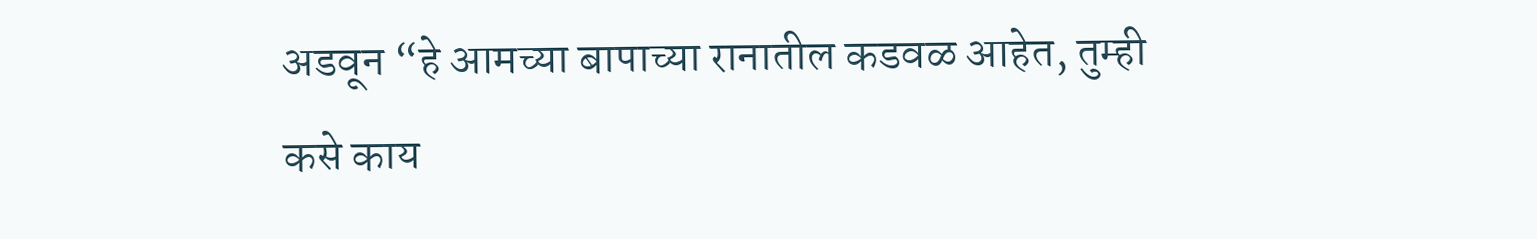अडवून “हे आमच्या बापाच्या रानातील कडवळ आहेत, तुम्ही कसे काय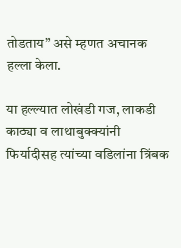तोडताय” असे म्हणत अचानक हल्ला केला.

या हल्ल्यात लोखंडी गज, लाकडी काठ्या व लाथाबुक्क्यांनी फिर्यादीसह त्यांच्या वडिलांना त्रिंबक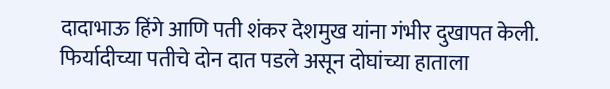दादाभाऊ हिंगे आणि पती शंकर देशमुख यांना गंभीर दुखापत केली. फिर्यादीच्या पतीचे दोन दात पडले असून दोघांच्या हाताला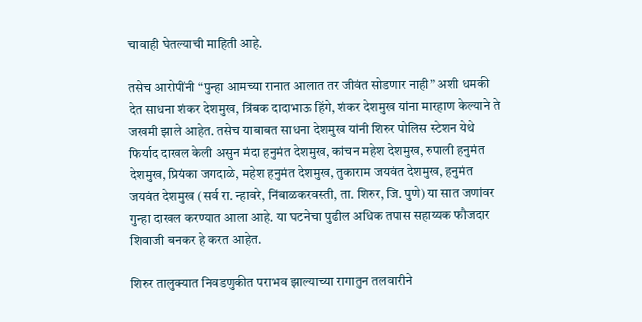चावाही घेतल्याची माहिती आहे.

तसेच आरोपींनी “पुन्हा आमच्या रानात आलात तर जीवंत सोडणार नाही” अशी धमकी देत साधना शंकर देशमुख, त्रिंबक दादाभाऊ हिंगे, शंकर देशमुख यांना मारहाण केल्याने ते जखमी झाले आहेत. तसेच याबाबत साधना देशमुख यांनी शिरुर पोलिस स्टेशन येथे फिर्याद दाखल केली असुन मंदा हनुमंत देशमुख, कांचन महेश देशमुख, रुपाली हनुमंत देशमुख, प्रियंका जगदाळे, महेश हनुमंत देशमुख, तुकाराम जयवंत देशमुख, हनुमंत जयवंत देशमुख (सर्व रा. न्हावरे, निंबाळकरवस्ती, ता. शिरुर, जि. पुणे) या सात जणांवर गुन्हा दाखल करण्यात आला आहे. या घटनेचा पुढील अधिक तपास सहाय्यक फौजदार शिवाजी बनकर हे करत आहेत.

शिरुर तालुक्यात निवडणुकीत पराभव झाल्याच्या रागातुन तलवारीने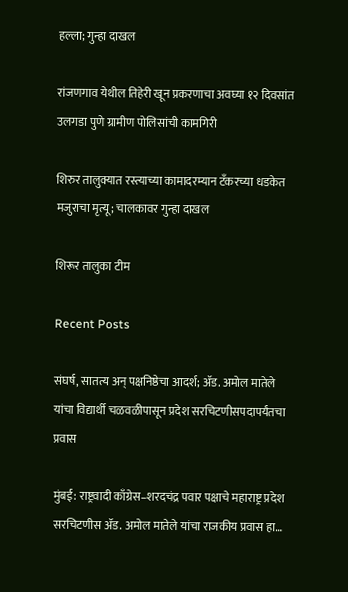हल्ला; गुन्हा दाखल

रांजणगाव येथील तिहेरी खून प्रकरणाचा अवघ्या १२ दिवसांत उलगडा पुणे ग्रामीण पोलिसांची कामगिरी

शिरुर तालुक्यात रस्त्याच्या कामादरम्यान टँकरच्या धडकेत मजुराचा मृत्यू; चालकावर गुन्हा दाखल

शिरूर तालुका टीम

Recent Posts

संघर्ष, सातत्य अन् पक्षनिष्ठेचा आदर्श; ॲड. अमोल मातेले यांचा विद्यार्थी चळवळीपासून प्रदेश सरचिटणीसपदापर्यंतचा प्रवास

मुंबई: राष्ट्रवादी काँग्रेस–शरदचंद्र पवार पक्षाचे महाराष्ट्र प्रदेश सरचिटणीस ॲड. अमोल मातेले यांचा राजकीय प्रवास हा…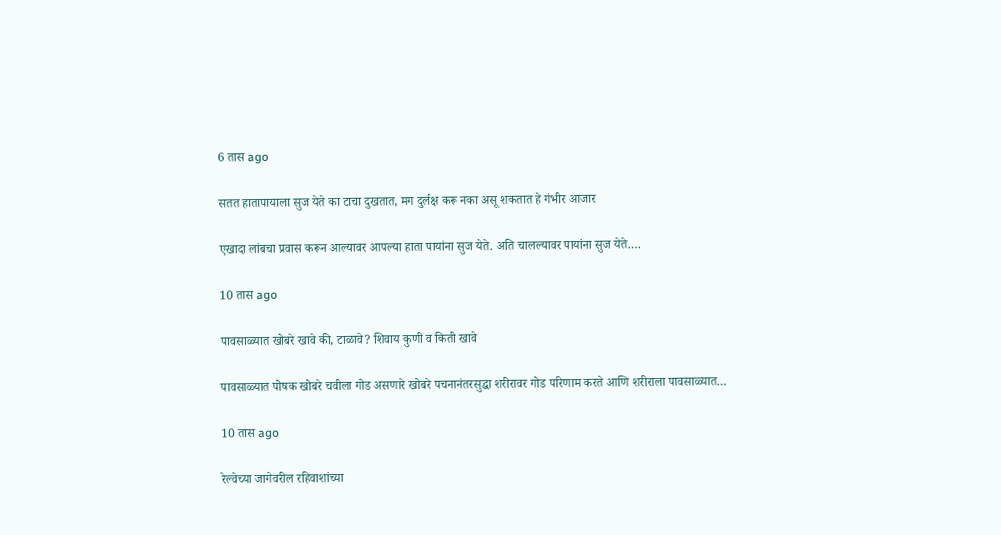6 तास ago

सतत हातापायाला सुज येते का टाचा दुखतात, मग दुर्लक्ष करू नका असू शकतात हे गंभीर आजार

एखादा लांबचा प्रवास करून आल्यावर आपल्या हाता पायांना सुज येते. अति चालल्यावर पायांना सुज येते.…

10 तास ago

पावसाळ्यात खोबरे खावे की, टाळावे? शिवाय कुणी व किती खावे

पावसाळ्यात पोषक खोबरे चवीला गोड असणारे खोबरे पचनानंतरसुद्धा शरीरावर गोड परिणाम करते आणि शरीराला पावसाळ्यात…

10 तास ago

रेल्वेच्या जागेवरील रहिवाशांच्या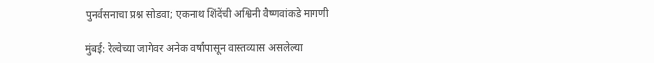पुनर्वसनाचा प्रश्न सोडवा; एकनाथ शिंदेंची अश्विनी वैष्णवांकडे मागणी

मुंबई: रेल्वेच्या जागेवर अनेक वर्षांपासून वास्तव्यास असलेल्या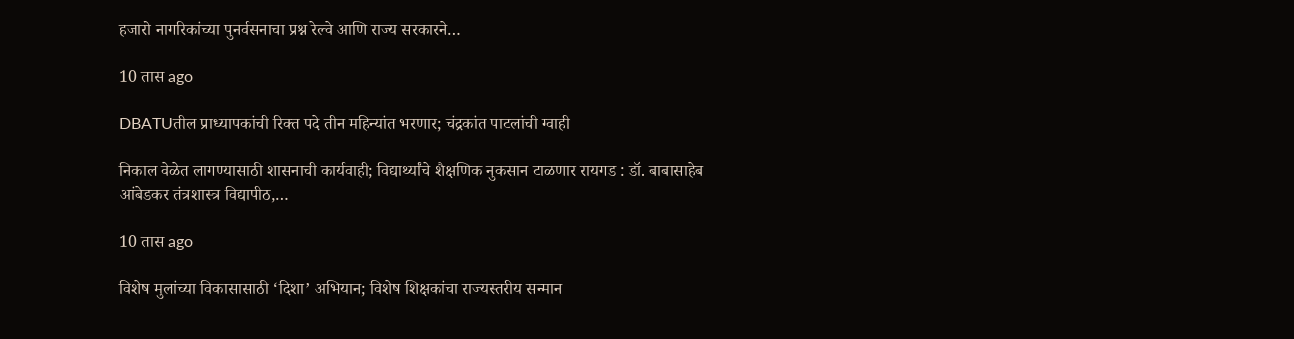हजारो नागरिकांच्या पुनर्वसनाचा प्रश्न रेल्वे आणि राज्य सरकारने…

10 तास ago

DBATUतील प्राध्यापकांची रिक्त पदे तीन महिन्यांत भरणार; चंद्रकांत पाटलांची ग्वाही

निकाल वेळेत लागण्यासाठी शासनाची कार्यवाही; विद्यार्थ्यांचे शैक्षणिक नुकसान टाळणार रायगड : डॉ. बाबासाहेब आंबेडकर तंत्रशास्त्र विद्यापीठ,…

10 तास ago

विशेष मुलांच्या विकासासाठी ‘दिशा’ अभियान; विशेष शिक्षकांचा राज्यस्तरीय सन्मान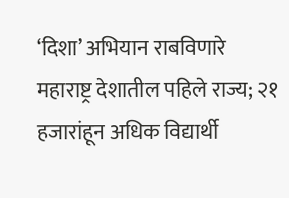‘दिशा’ अभियान राबविणारे महाराष्ट्र देशातील पहिले राज्य; २१ हजारांहून अधिक विद्यार्थी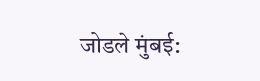जोडले मुंबई: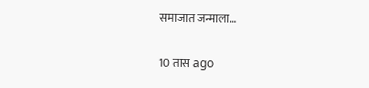समाजात जन्माला…

10 तास ago